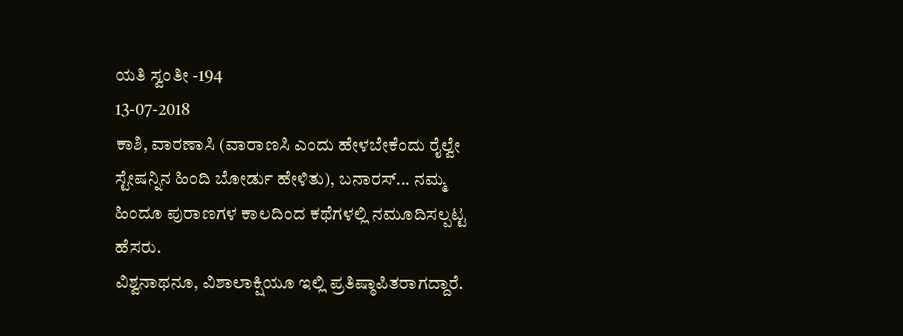ಯತಿ ಸ್ವಂತೀ -194
13-07-2018
ಕಾಶಿ, ವಾರಣಾಸಿ (ವಾರಾಣಸಿ ಎಂದು ಹೇಳಬೇಕೆಂದು ರೈಲ್ವೇ ಸ್ಟೇಷನ್ನಿನ ಹಿಂದಿ ಬೋರ್ಡು ಹೇಳಿತು), ಬನಾರಸ್... ನಮ್ಮ ಹಿಂದೂ ಪುರಾಣಗಳ ಕಾಲದಿಂದ ಕಥೆಗಳಲ್ಲಿ ನಮೂದಿಸಲ್ಪಟ್ಟ ಹೆಸರು.
ವಿಶ್ವನಾಥನೂ, ವಿಶಾಲಾಕ್ಷಿಯೂ ಇಲ್ಲಿ ಪ್ರತಿಷ್ಠಾಪಿತರಾಗದ್ದಾರೆ.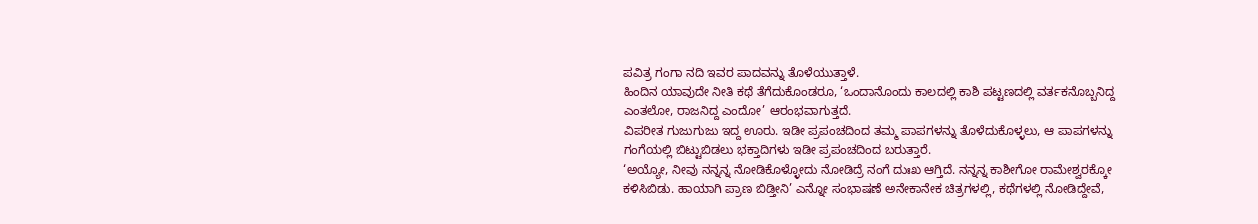ಪವಿತ್ರ ಗಂಗಾ ನದಿ ಇವರ ಪಾದವನ್ನು ತೊಳೆಯುತ್ತಾಳೆ.
ಹಿಂದಿನ ಯಾವುದೇ ನೀತಿ ಕಥೆ ತೆಗೆದುಕೊಂಡರೂ, ‘ಒಂದಾನೊಂದು ಕಾಲದಲ್ಲಿ ಕಾಶಿ ಪಟ್ಟಣದಲ್ಲಿ ವರ್ತಕನೊಬ್ಬನಿದ್ದ ಎಂತಲೋ, ರಾಜನಿದ್ದ ಎಂದೋ’ ಆರಂಭವಾಗುತ್ತದೆ.
ವಿಪರೀತ ಗುಜುಗುಜು ಇದ್ದ ಊರು. ಇಡೀ ಪ್ರಪಂಚದಿಂದ ತಮ್ಮ ಪಾಪಗಳನ್ನು ತೊಳೆದುಕೊಳ್ಳಲು, ಆ ಪಾಪಗಳನ್ನು ಗಂಗೆಯಲ್ಲಿ ಬಿಟ್ಟುಬಿಡಲು ಭಕ್ತಾದಿಗಳು ಇಡೀ ಪ್ರಪಂಚದಿಂದ ಬರುತ್ತಾರೆ.
‘ಅಯ್ಯೋ, ನೀವು ನನ್ನನ್ನ ನೋಡಿಕೊಳ್ಳೋದು ನೋಡಿದ್ರೆ ನಂಗೆ ದುಃಖ ಆಗ್ತಿದೆ. ನನ್ನನ್ನ ಕಾಶೀಗೋ ರಾಮೇಶ್ವರಕ್ಕೋ ಕಳಿಸಿಬಿಡು. ಹಾಯಾಗಿ ಪ್ರಾಣ ಬಿಡ್ತೀನಿ’ ಎನ್ನೋ ಸಂಭಾಷಣೆ ಅನೇಕಾನೇಕ ಚಿತ್ರಗಳಲ್ಲಿ, ಕಥೆಗಳಲ್ಲಿ ನೋಡಿದ್ದೇವೆ,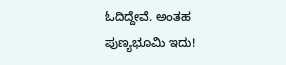ಓದಿದ್ದೇವೆ. ಅಂತಹ ಪುಣ್ಯಭೂಮಿ ಇದು!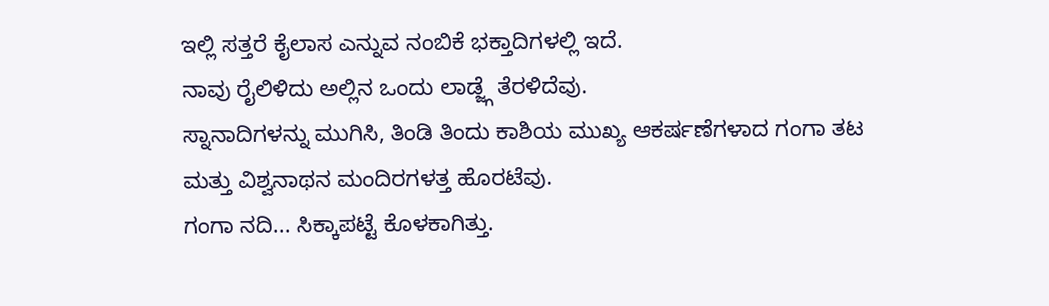ಇಲ್ಲಿ ಸತ್ತರೆ ಕೈಲಾಸ ಎನ್ನುವ ನಂಬಿಕೆ ಭಕ್ತಾದಿಗಳಲ್ಲಿ ಇದೆ.
ನಾವು ರೈಲಿಳಿದು ಅಲ್ಲಿನ ಒಂದು ಲಾಡ್ಜ್ಗೆ ತೆರಳಿದೆವು.
ಸ್ನಾನಾದಿಗಳನ್ನು ಮುಗಿಸಿ, ತಿಂಡಿ ತಿಂದು ಕಾಶಿಯ ಮುಖ್ಯ ಆಕರ್ಷಣೆಗಳಾದ ಗಂಗಾ ತಟ ಮತ್ತು ವಿಶ್ವನಾಥನ ಮಂದಿರಗಳತ್ತ ಹೊರಟೆವು.
ಗಂಗಾ ನದಿ... ಸಿಕ್ಕಾಪಟ್ಟೆ ಕೊಳಕಾಗಿತ್ತು.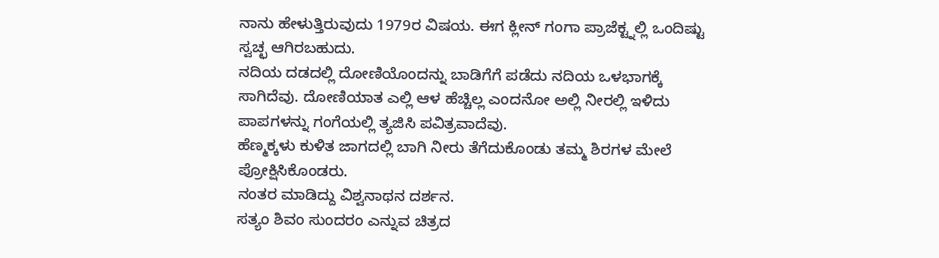ನಾನು ಹೇಳುತ್ತಿರುವುದು 1979ರ ವಿಷಯ. ಈಗ ಕ್ಲೀನ್ ಗಂಗಾ ಪ್ರಾಜೆಕ್ಟ್ನಲ್ಲಿ ಒಂದಿಷ್ಟು ಸ್ವಚ್ಛ ಆಗಿರಬಹುದು.
ನದಿಯ ದಡದಲ್ಲಿ ದೋಣಿಯೊಂದನ್ನು ಬಾಡಿಗೆಗೆ ಪಡೆದು ನದಿಯ ಒಳಭಾಗಕ್ಕೆ ಸಾಗಿದೆವು. ದೋಣಿಯಾತ ಎಲ್ಲಿ ಆಳ ಹೆಚ್ಚಿಲ್ಲ ಎಂದನೋ ಅಲ್ಲಿ ನೀರಲ್ಲಿ ಇಳಿದು ಪಾಪಗಳನ್ನು ಗಂಗೆಯಲ್ಲಿ ತ್ಯಜಿಸಿ ಪವಿತ್ರವಾದೆವು.
ಹೆಣ್ಮಕ್ಕಳು ಕುಳಿತ ಜಾಗದಲ್ಲಿ ಬಾಗಿ ನೀರು ತೆಗೆದುಕೊಂಡು ತಮ್ಮ ಶಿರಗಳ ಮೇಲೆ ಪ್ರೋಕ್ಷಿಸಿಕೊಂಡರು.
ನಂತರ ಮಾಡಿದ್ದು ವಿಶ್ವನಾಥನ ದರ್ಶನ.
ಸತ್ಯಂ ಶಿವಂ ಸುಂದರಂ ಎನ್ನುವ ಚಿತ್ರದ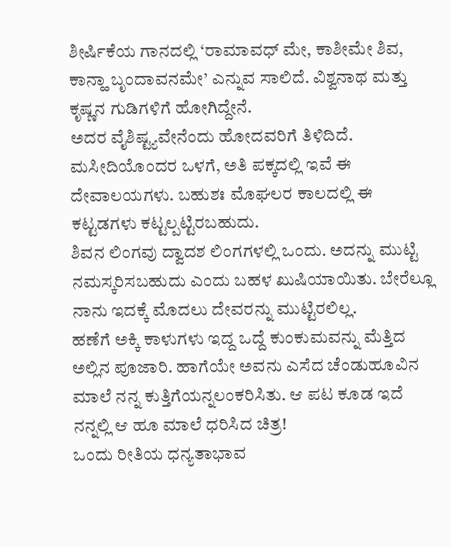ಶೀರ್ಷಿಕೆಯ ಗಾನದಲ್ಲಿ ‘ರಾಮಾವಧ್ ಮೇ, ಕಾಶೀಮೇ ಶಿವ, ಕಾನ್ಹಾ ಬೃಂದಾವನಮೇ’ ಎನ್ನುವ ಸಾಲಿದೆ. ವಿಶ್ವನಾಥ ಮತ್ತು ಕೃಷ್ಣನ ಗುಡಿಗಳಿಗೆ ಹೋಗಿದ್ದೇನೆ.
ಅದರ ವೈಶಿಷ್ಟ್ಯವೇನೆಂದು ಹೋದವರಿಗೆ ತಿಳಿದಿದೆ. ಮಸೀದಿಯೊಂದರ ಒಳಗೆ, ಅತಿ ಪಕ್ಕದಲ್ಲಿ ಇವೆ ಈ ದೇವಾಲಯಗಳು. ಬಹುಶಃ ಮೊಘಲರ ಕಾಲದಲ್ಲಿ ಈ ಕಟ್ಟಡಗಳು ಕಟ್ಟಲ್ಪಟ್ಟಿರಬಹುದು.
ಶಿವನ ಲಿಂಗವು ದ್ವಾದಶ ಲಿಂಗಗಳಲ್ಲಿ ಒಂದು. ಅದನ್ನು ಮುಟ್ಟಿ ನಮಸ್ಕರಿಸಬಹುದು ಎಂದು ಬಹಳ ಖುಷಿಯಾಯಿತು. ಬೇರೆಲ್ಲೂ ನಾನು ಇದಕ್ಕೆ ಮೊದಲು ದೇವರನ್ನು ಮುಟ್ಟಿರಲಿಲ್ಲ.
ಹಣೆಗೆ ಅಕ್ಕಿ ಕಾಳುಗಳು ಇದ್ದ ಒದ್ದೆ ಕುಂಕುಮವನ್ನು ಮೆತ್ತಿದ ಅಲ್ಲಿನ ಪೂಜಾರಿ. ಹಾಗೆಯೇ ಅವನು ಎಸೆದ ಚೆಂಡುಹೂವಿನ ಮಾಲೆ ನನ್ನ ಕುತ್ತಿಗೆಯನ್ನಲಂಕರಿಸಿತು. ಆ ಪಟ ಕೂಡ ಇದೆ ನನ್ನಲ್ಲಿ ಆ ಹೂ ಮಾಲೆ ಧರಿಸಿದ ಚಿತ್ರ!
ಒಂದು ರೀತಿಯ ಧನ್ಯತಾಭಾವ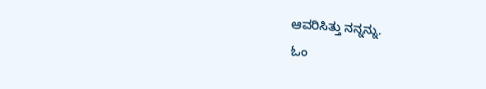ಆವರಿಸಿತ್ತು ನನ್ನನ್ನು.
ಓಂ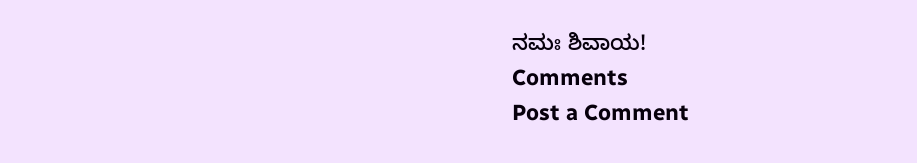ನಮಃ ಶಿವಾಯ!
Comments
Post a Comment